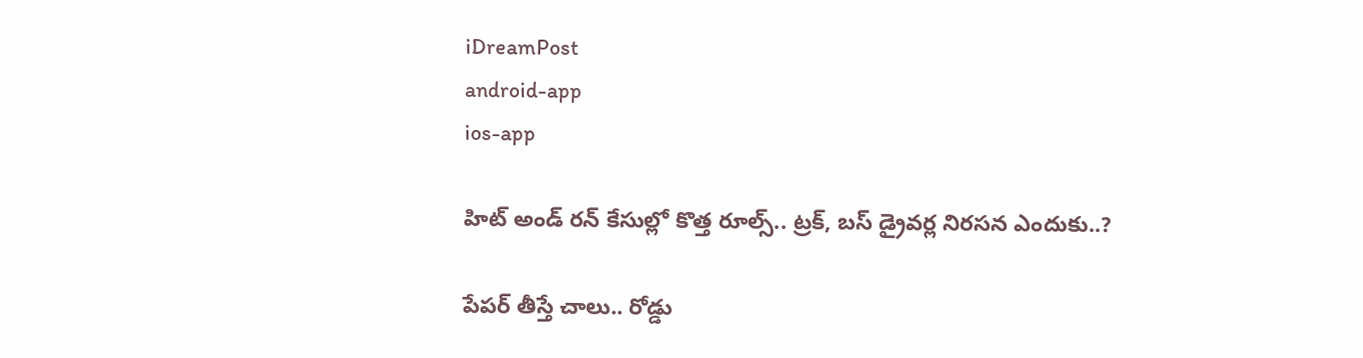iDreamPost
android-app
ios-app

హిట్ అండ్ రన్ కేసుల్లో కొత్త రూల్స్.. ట్రక్, బస్ డ్రైవర్ల నిరసన ఎందుకు..?

పేపర్ తీస్తే చాలు.. రోడ్డు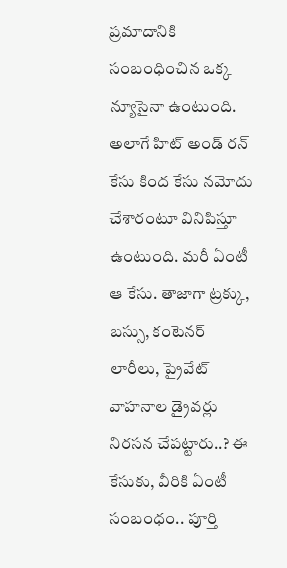ప్రమాదానికి సంబంధించిన ఒక్క న్యూసైనా ఉంటుంది. అలాగే హిట్ అండ్ రన్ కేసు కింద కేసు నమోదు చేశారంటూ వినిపిస్తూ ఉంటుంది. మరీ ఏంటీ ఆ కేసు. తాజాగా ట్రక్కు, బస్సు, కంటెనర్ లారీలు, ప్రైవేట్ వాహనాల డ్రైవర్లు నిరసన చేపట్టారు..? ఈ కేసుకు, వీరికి ఏంటీ సంబంధం.. పూర్తి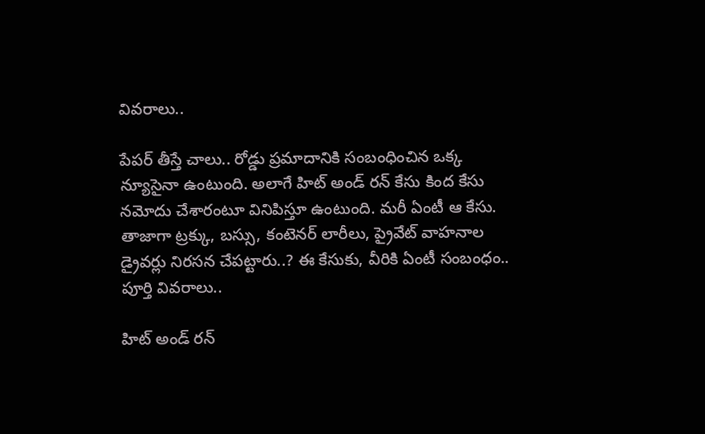వివరాలు..

పేపర్ తీస్తే చాలు.. రోడ్డు ప్రమాదానికి సంబంధించిన ఒక్క న్యూసైనా ఉంటుంది. అలాగే హిట్ అండ్ రన్ కేసు కింద కేసు నమోదు చేశారంటూ వినిపిస్తూ ఉంటుంది. మరీ ఏంటీ ఆ కేసు. తాజాగా ట్రక్కు, బస్సు, కంటెనర్ లారీలు, ప్రైవేట్ వాహనాల డ్రైవర్లు నిరసన చేపట్టారు..? ఈ కేసుకు, వీరికి ఏంటీ సంబంధం.. పూర్తి వివరాలు..

హిట్ అండ్ రన్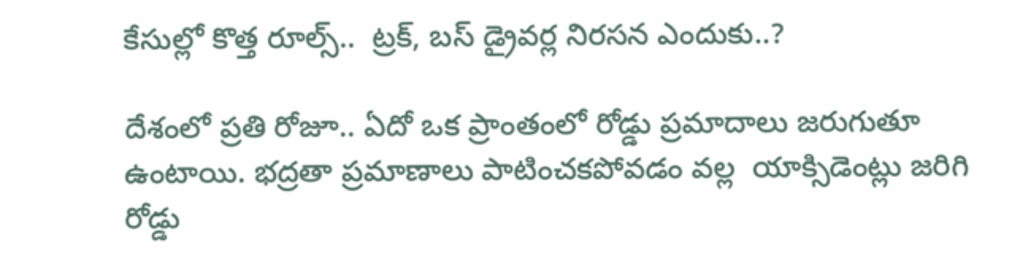కేసుల్లో కొత్త రూల్స్..  ట్రక్, బస్ డ్రైవర్ల నిరసన ఎందుకు..?

దేశంలో ప్రతి రోజూ.. ఏదో ఒక ప్రాంతంలో రోడ్డు ప్రమాదాలు జరుగుతూ ఉంటాయి. భద్రతా ప్రమాణాలు పాటించకపోవడం వల్ల  యాక్సిడెంట్లు జరిగి రోడ్డు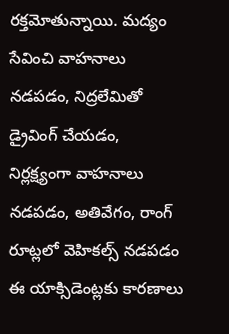రక్తమోతున్నాయి. మద్యం సేవించి వాహనాలు నడపడం, నిద్రలేమితో డ్రైవింగ్ చేయడం, నిర్లక్ష్యంగా వాహనాలు నడపడం, అతివేగం, రాంగ్ రూట్లలో వెహికల్స్ నడపడం ఈ యాక్సిడెంట్లకు కారణాలు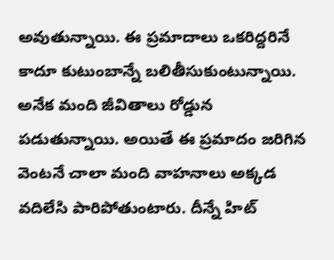అవుతున్నాయి. ఈ ప్రమాదాలు ఒకరిద్దరినే కాదూ కుటుంబాన్నే బలితీసుకుంటున్నాయి. అనేక మంది జీవితాలు రోడ్డున పడుతున్నాయి. అయితే ఈ ప్రమాదం జరిగిన వెంటనే చాలా మంది వాహనాలు అక్కడ వదిలేసి పారిపోతుంటారు. దీన్నే హిట్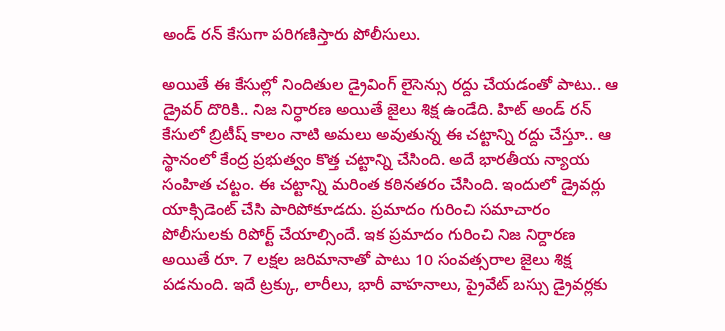అండ్ రన్ కేసుగా పరిగణిస్తారు పోలీసులు.

అయితే ఈ కేసుల్లో నిందితుల డ్రైవింగ్ లైసెన్సు రద్దు చేయడంతో పాటు.. ఆ డ్రైవర్ దొరికి.. నిజ నిర్ధారణ అయితే జైలు శిక్ష ఉండేది. హిట్ అండ్ రన్ కేసులో బ్రిటీష్ కాలం నాటి అమలు అవుతున్న ఈ చట్టాన్ని రద్దు చేస్తూ.. ఆ స్థానంలో కేంద్ర ప్రభుత్వం కొత్త చట్టాన్ని చేసింది. అదే భారతీయ న్యాయ సంహిత చట్టం. ఈ చట్టాన్ని మరింత కఠినతరం చేసింది. ఇందులో డ్రైవర్లు యాక్సిడెంట్ చేసి పారిపోకూడదు. ప్రమాదం గురించి సమాచారం పోలీసులకు రిపోర్ట్ చేయాల్సిందే. ఇక ప్రమాదం గురించి నిజ నిర్దారణ అయితే రూ. 7 లక్షల జరిమానాతో పాటు 10 సంవత్సరాల జైలు శిక్ష పడనుంది. ఇదే ట్రక్కు, లారీలు, భారీ వాహనాలు, ప్రైవేట్ బస్సు డ్రైవర్లకు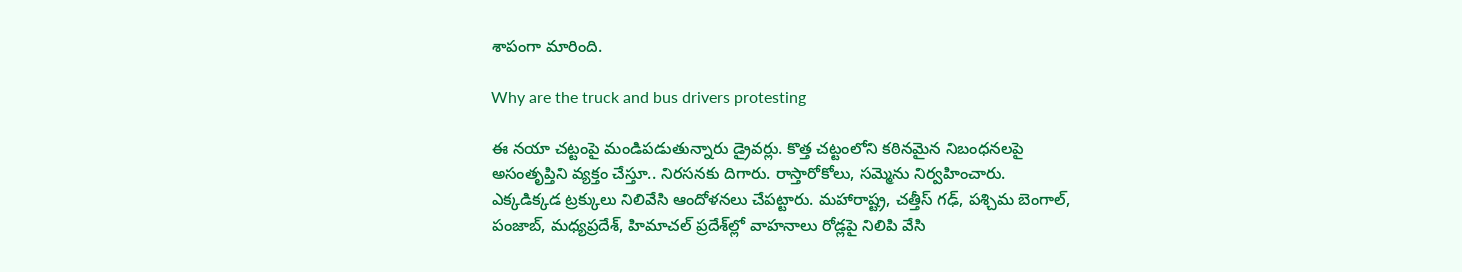శాపంగా మారింది.

Why are the truck and bus drivers protesting

ఈ నయా చట్టంపై మండిపడుతున్నారు డ్రైవర్లు. కొత్త చట్టంలోని కఠినమైన నిబంధనలపై అసంతృప్తిని వ్యక్తం చేస్తూ.. నిరసనకు దిగారు. రాస్తారోకోలు, సమ్మెను నిర్వహించారు. ఎక్కడిక్కడ ట్రక్కులు నిలివేసి ఆందోళనలు చేపట్టారు. మహారాష్ట్ర, చత్తీస్ గఢ్, పశ్చిమ బెంగాల్, పంజాబ్, మధ్యప్రదేశ్, హిమాచల్ ప్రదేశ్‌ల్లో వాహనాలు రోడ్లపై నిలిపి వేసి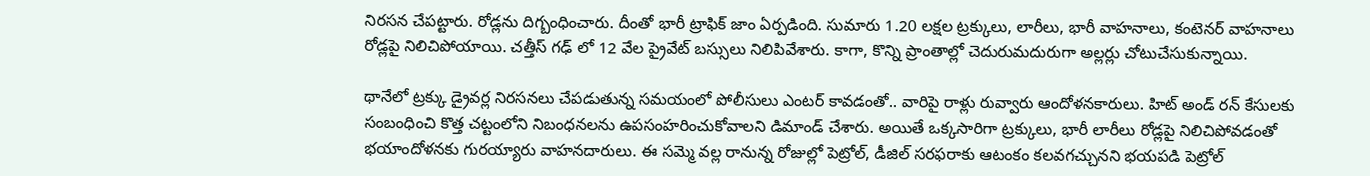నిరసన చేపట్టారు. రోడ్లను దిగ్బంధించారు. దీంతో భారీ ట్రాఫిక్ జాం ఏర్పడింది. సుమారు 1.20 లక్షల ట్రక్కులు, లారీలు, భారీ వాహనాలు, కంటెనర్ వాహనాలు రోడ్లపై నిలిచిపోయాయి. చత్తీస్ గఢ్ లో 12 వేల ప్రైవేట్ బస్సులు నిలిపివేశారు. కాగా, కొన్ని ప్రాంతాల్లో చెదురుమదురుగా అల్లర్లు చోటుచేసుకున్నాయి.

థానేలో ట్రక్కు డ్రైవర్ల నిరసనలు చేపడుతున్న సమయంలో పోలీసులు ఎంటర్ కావడంతో.. వారిపై రాళ్లు రువ్వారు ఆందోళనకారులు. హిట్ అండ్ రన్ కేసులకు సంబంధించి కొత్త చట్టంలోని నిబంధనలను ఉపసంహరించుకోవాలని డిమాండ్ చేశారు. అయితే ఒక్కసారిగా ట్రక్కులు, భారీ లారీలు రోడ్లపై నిలిచిపోవడంతో భయాందోళనకు గురయ్యారు వాహనదారులు. ఈ సమ్మె వల్ల రానున్న రోజుల్లో పెట్రోల్, డీజిల్ సరఫరాకు ఆటంకం కలవగచ్చునని భయపడి పెట్రోల్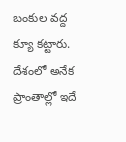బంకుల వద్ద క్యూ కట్టారు. దేశంలో అనేక ప్రాంతాల్లో ఇదే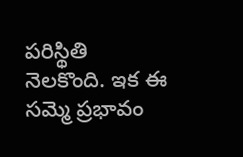పరిస్థితి నెలకొంది. ఇక ఈ సమ్మె ప్రభావం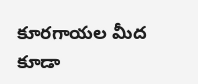కూరగాయల మీద కూడా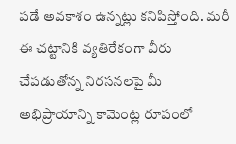పడే అవకాశం ఉన్నట్లు కనిపిస్తోంది. మరీ ఈ చట్టానికి వ్యతిరేకంగా వీరు చేపడుతోన్న నిరసనలపై మీ అభిప్రాయాన్ని కామెంట్ల రూపంలో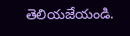తెలియజేయండి.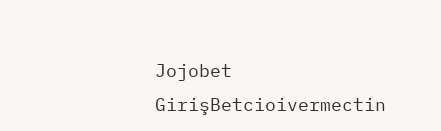Jojobet GirişBetcioivermectin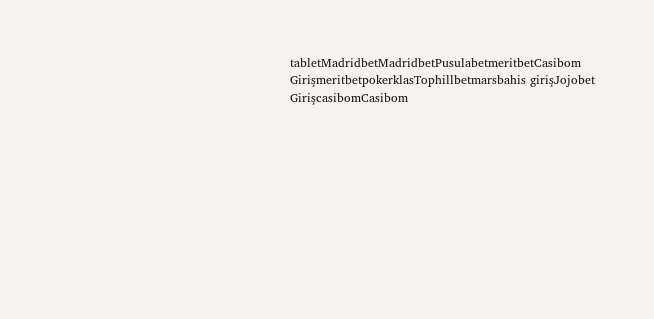tabletMadridbetMadridbetPusulabetmeritbetCasibom GirişmeritbetpokerklasTophillbetmarsbahis girişJojobet GirişcasibomCasibom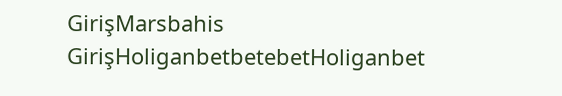GirişMarsbahis GirişHoliganbetbetebetHoliganbet